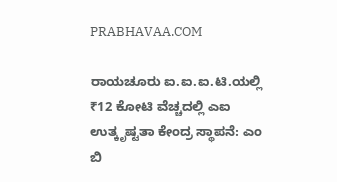PRABHAVAA.COM

ರಾಯಚೂರು ಐ.ಐ.ಐ.ಟಿ.ಯಲ್ಲಿ ₹12 ಕೋಟಿ ವೆಚ್ಚದಲ್ಲಿ ಎಐ ಉತ್ಕೃಷ್ಟತಾ ಕೇಂದ್ರ ಸ್ಥಾಪನೆ: ಎಂ ಬಿ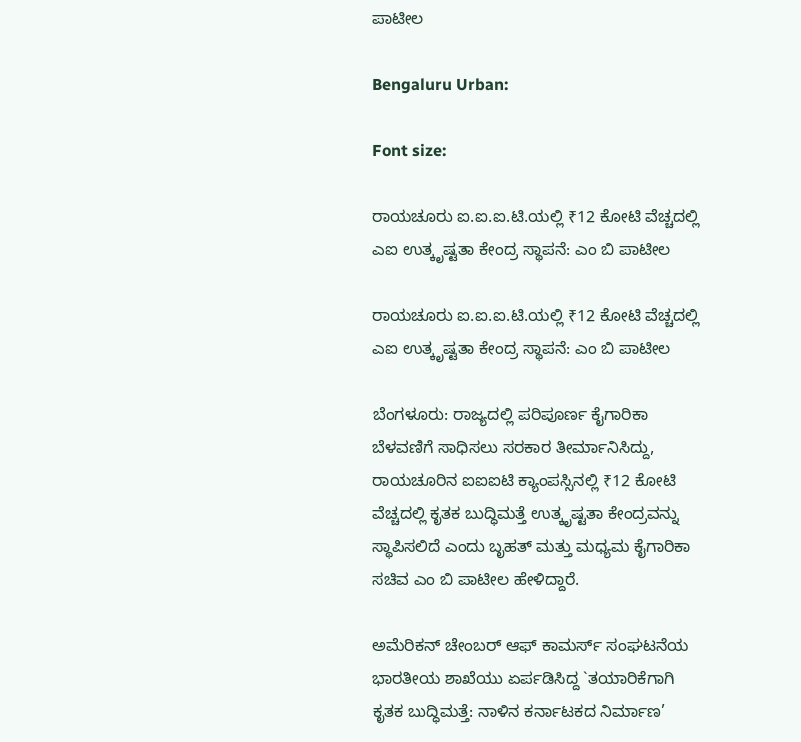ಪಾಟೀಲ

Bengaluru Urban:

Font size:

ರಾಯಚೂರು ಐ.ಐ.ಐ.ಟಿ.ಯಲ್ಲಿ ₹12 ಕೋಟಿ ವೆಚ್ಚದಲ್ಲಿ ಎಐ ಉತ್ಕೃಷ್ಟತಾ ಕೇಂದ್ರ ಸ್ಥಾಪನೆ: ಎಂ ಬಿ ಪಾಟೀಲ

ರಾಯಚೂರು ಐ.ಐ.ಐ.ಟಿ.ಯಲ್ಲಿ ₹12 ಕೋಟಿ ವೆಚ್ಚದಲ್ಲಿ ಎಐ ಉತ್ಕೃಷ್ಟತಾ ಕೇಂದ್ರ ಸ್ಥಾಪನೆ: ಎಂ ಬಿ ಪಾಟೀಲ

ಬೆಂಗಳೂರು: ರಾಜ್ಯದಲ್ಲಿ ಪರಿಪೂರ್ಣ ಕೈಗಾರಿಕಾ ಬೆಳವಣಿಗೆ ಸಾಧಿಸಲು ಸರಕಾರ ತೀರ್ಮಾನಿಸಿದ್ದು, ರಾಯಚೂರಿನ ಐಐಐಟಿ ಕ್ಯಾಂಪಸ್ಸಿನಲ್ಲಿ ₹12 ಕೋಟಿ ವೆಚ್ಚದಲ್ಲಿ ಕೃತಕ ಬುದ್ಧಿಮತ್ತೆ ಉತ್ಕೃಷ್ಟತಾ ಕೇಂದ್ರವನ್ನು ಸ್ಥಾಪಿಸಲಿದೆ ಎಂದು ಬೃಹತ್ ಮತ್ತು ಮಧ್ಯಮ ಕೈಗಾರಿಕಾ ಸಚಿವ ಎಂ ಬಿ ಪಾಟೀಲ ಹೇಳಿದ್ದಾರೆ.

ಅಮೆರಿಕನ್ ಚೇಂಬರ್ ಆಫ್ ಕಾಮರ್ಸ್ ಸಂಘಟನೆಯ ಭಾರತೀಯ ಶಾಖೆಯು ಏರ್ಪಡಿಸಿದ್ದ `ತಯಾರಿಕೆಗಾಗಿ ಕೃತಕ ಬುದ್ಧಿಮತ್ತೆ: ನಾಳಿನ ಕರ್ನಾಟಕದ ನಿರ್ಮಾಣ’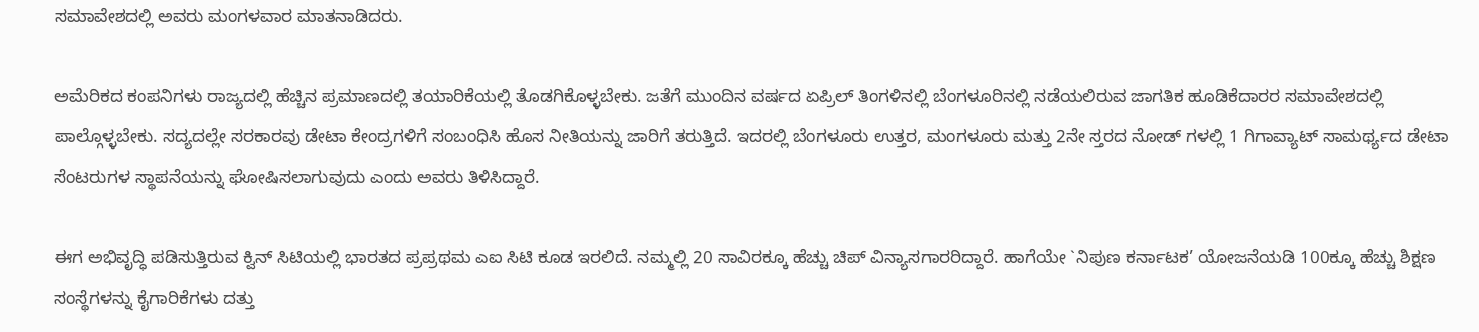ಸಮಾವೇಶದಲ್ಲಿ ಅವರು ಮಂಗಳವಾರ ಮಾತನಾಡಿದರು.

ಅಮೆರಿಕದ ಕಂಪನಿಗಳು ರಾಜ್ಯದಲ್ಲಿ ಹೆಚ್ಚಿನ ಪ್ರಮಾಣದಲ್ಲಿ ತಯಾರಿಕೆಯಲ್ಲಿ ತೊಡಗಿಕೊಳ್ಳಬೇಕು. ಜತೆಗೆ ಮುಂದಿನ ವರ್ಷದ ಏಪ್ರಿಲ್ ತಿಂಗಳಿನಲ್ಲಿ ಬೆಂಗಳೂರಿನಲ್ಲಿ ನಡೆಯಲಿರುವ ಜಾಗತಿಕ ಹೂಡಿಕೆದಾರರ ಸಮಾವೇಶದಲ್ಲಿ ಪಾಲ್ಗೊಳ್ಳಬೇಕು. ಸದ್ಯದಲ್ಲೇ ಸರಕಾರವು ಡೇಟಾ ಕೇಂದ್ರಗಳಿಗೆ ಸಂಬಂಧಿಸಿ ಹೊಸ ನೀತಿಯನ್ನು ಜಾರಿಗೆ ತರುತ್ತಿದೆ. ಇದರಲ್ಲಿ ಬೆಂಗಳೂರು ಉತ್ತರ, ಮಂಗಳೂರು ಮತ್ತು 2ನೇ ಸ್ತರದ ನೋಡ್ ಗಳಲ್ಲಿ 1 ಗಿಗಾವ್ಯಾಟ್ ಸಾಮರ್ಥ್ಯದ ಡೇಟಾ ಸೆಂಟರುಗಳ ಸ್ಥಾಪನೆಯನ್ನು ಘೋಷಿಸಲಾಗುವುದು ಎಂದು ಅವರು ತಿಳಿಸಿದ್ದಾರೆ.

ಈಗ ಅಭಿವೃದ್ಧಿ ಪಡಿಸುತ್ತಿರುವ ಕ್ವಿನ್ ಸಿಟಿಯಲ್ಲಿ ಭಾರತದ ಪ್ರಪ್ರಥಮ ಎಐ ಸಿಟಿ ಕೂಡ ಇರಲಿದೆ. ನಮ್ಮಲ್ಲಿ 20 ಸಾವಿರಕ್ಕೂ ಹೆಚ್ಚು ಚಿಪ್ ವಿನ್ಯಾಸಗಾರರಿದ್ದಾರೆ. ಹಾಗೆಯೇ `ನಿಪುಣ ಕರ್ನಾಟಕ’ ಯೋಜನೆಯಡಿ 100ಕ್ಕೂ ಹೆಚ್ಚು ಶಿಕ್ಷಣ ಸಂಸ್ಥೆಗಳನ್ನು ಕೈಗಾರಿಕೆಗಳು ದತ್ತು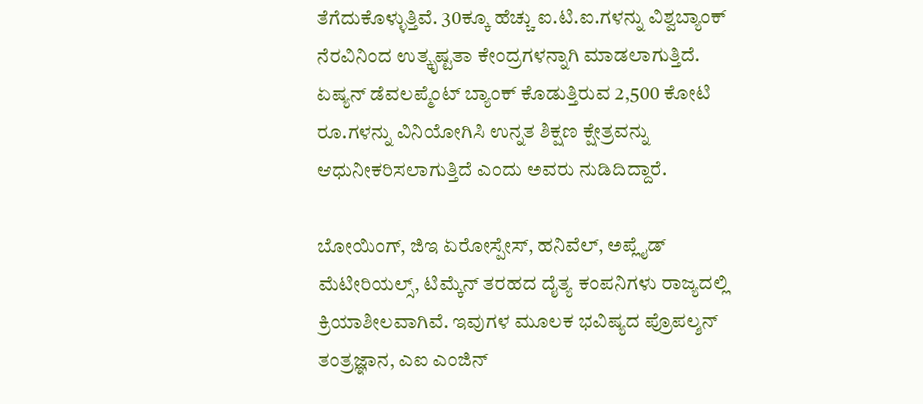ತೆಗೆದುಕೊಳ್ಳುತ್ತಿವೆ. 30ಕ್ಕೂ ಹೆಚ್ಚು ಐ.ಟಿ.ಐ.ಗಳನ್ನು ವಿಶ್ವಬ್ಯಾಂಕ್ ನೆರವಿನಿಂದ ಉತ್ಕೃಷ್ಟತಾ ಕೇಂದ್ರಗಳನ್ನಾಗಿ ಮಾಡಲಾಗುತ್ತಿದೆ. ಏಷ್ಯನ್ ಡೆವಲಪ್ಮೆಂಟ್ ಬ್ಯಾಂಕ್ ಕೊಡುತ್ತಿರುವ 2,500 ಕೋಟಿ ರೂ.ಗಳನ್ನು ವಿನಿಯೋಗಿಸಿ ಉನ್ನತ ಶಿಕ್ಷಣ ಕ್ಷೇತ್ರವನ್ನು ಆಧುನೀಕರಿಸಲಾಗುತ್ತಿದೆ ಎಂದು ಅವರು ನುಡಿದಿದ್ದಾರೆ.

ಬೋಯಿಂಗ್, ಜಿಇ ಏರೋಸ್ಪೇಸ್, ಹನಿವೆಲ್, ಅಪ್ಲೈಡ್ ಮೆಟೀರಿಯಲ್ಸ್, ಟಿಮ್ಕೆನ್ ತರಹದ ದೈತ್ಯ ಕಂಪನಿಗಳು ರಾಜ್ಯದಲ್ಲಿ ಕ್ರಿಯಾಶೀಲವಾಗಿವೆ. ಇವುಗಳ ಮೂಲಕ ಭವಿಷ್ಯದ ಪ್ರೊಪಲ್ಶನ್ ತಂತ್ರಜ್ಞಾನ, ಎಐ ಎಂಜಿನ್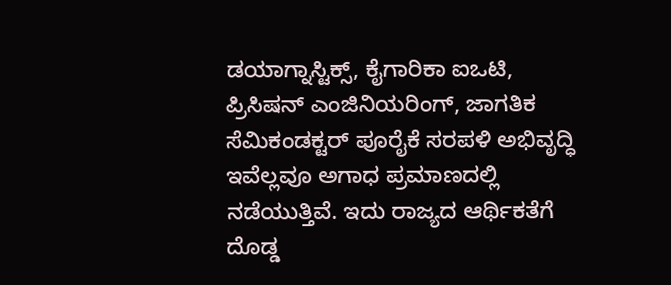ಡಯಾಗ್ನಾಸ್ಟಿಕ್ಸ್, ಕೈಗಾರಿಕಾ ಐಒಟಿ, ಪ್ರಿಸಿಷನ್ ಎಂಜಿನಿಯರಿಂಗ್, ಜಾಗತಿಕ ಸೆಮಿಕಂಡಕ್ಟರ್ ಪೂರೈಕೆ ಸರಪಳಿ ಅಭಿವೃದ್ಧಿ ಇವೆಲ್ಲವೂ ಅಗಾಧ ಪ್ರಮಾಣದಲ್ಲಿ ನಡೆಯುತ್ತಿವೆ. ಇದು ರಾಜ್ಯದ ಆರ್ಥಿಕತೆಗೆ ದೊಡ್ಡ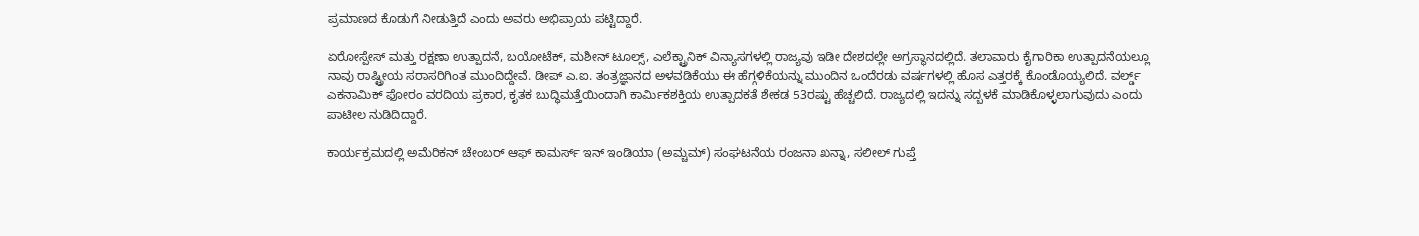ಪ್ರಮಾಣದ ಕೊಡುಗೆ ನೀಡುತ್ತಿದೆ ಎಂದು ಅವರು ಅಭಿಪ್ರಾಯ ಪಟ್ಟಿದ್ದಾರೆ.

ಏರೋಸ್ಪೇಸ್ ಮತ್ತು ರಕ್ಷಣಾ ಉತ್ಪಾದನೆ, ಬಯೋಟೆಕ್, ಮಶೀನ್ ಟೂಲ್ಸ್, ಎಲೆಕ್ಟ್ರಾನಿಕ್ ವಿನ್ಯಾಸಗಳಲ್ಲಿ ರಾಜ್ಯವು ಇಡೀ ದೇಶದಲ್ಲೇ ಅಗ್ರಸ್ಥಾನದಲ್ಲಿದೆ. ತಲಾವಾರು ಕೈಗಾರಿಕಾ ಉತ್ಪಾದನೆಯಲ್ಲೂ ನಾವು ರಾಷ್ಟ್ರೀಯ ಸರಾಸರಿಗಿಂತ ಮುಂದಿದ್ದೇವೆ. ಡೀಪ್ ಎ.ಐ. ತಂತ್ರಜ್ಞಾನದ ಅಳವಡಿಕೆಯು ಈ ಹೆಗ್ಗಳಿಕೆಯನ್ನು ಮುಂದಿನ ಒಂದೆರಡು ವರ್ಷಗಳಲ್ಲಿ ಹೊಸ ಎತ್ತರಕ್ಕೆ ಕೊಂಡೊಯ್ಯಲಿದೆ. ವರ್ಲ್ಡ್ ಎಕನಾಮಿಕ್ ಫೋರಂ ವರದಿಯ ಪ್ರಕಾರ, ಕೃತಕ ಬುದ್ಧಿಮತ್ತೆಯಿಂದಾಗಿ ಕಾರ್ಮಿಕಶಕ್ತಿಯ ಉತ್ಪಾದಕತೆ ಶೇಕಡ 53ರಷ್ಟು ಹೆಚ್ಚಲಿದೆ. ರಾಜ್ಯದಲ್ಲಿ ಇದನ್ನು ಸದ್ಬಳಕೆ ಮಾಡಿಕೊಳ್ಳಲಾಗುವುದು ಎಂದು ಪಾಟೀಲ ನುಡಿದಿದ್ದಾರೆ.

ಕಾರ್ಯಕ್ರಮದಲ್ಲಿ ಅಮೆರಿಕನ್ ಚೇಂಬರ್ ಆಫ್ ಕಾಮರ್ಸ್ ಇನ್ ಇಂಡಿಯಾ (ಅಮ್ಚಮ್) ಸಂಘಟನೆಯ ರಂಜನಾ ಖನ್ನಾ, ಸಲೀಲ್ ಗುಪ್ತೆ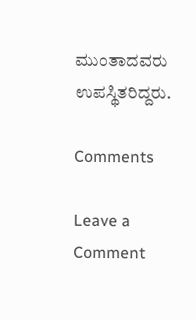ಮುಂತಾದವರು ಉಪಸ್ಥಿತರಿದ್ದರು.

Comments

Leave a Comment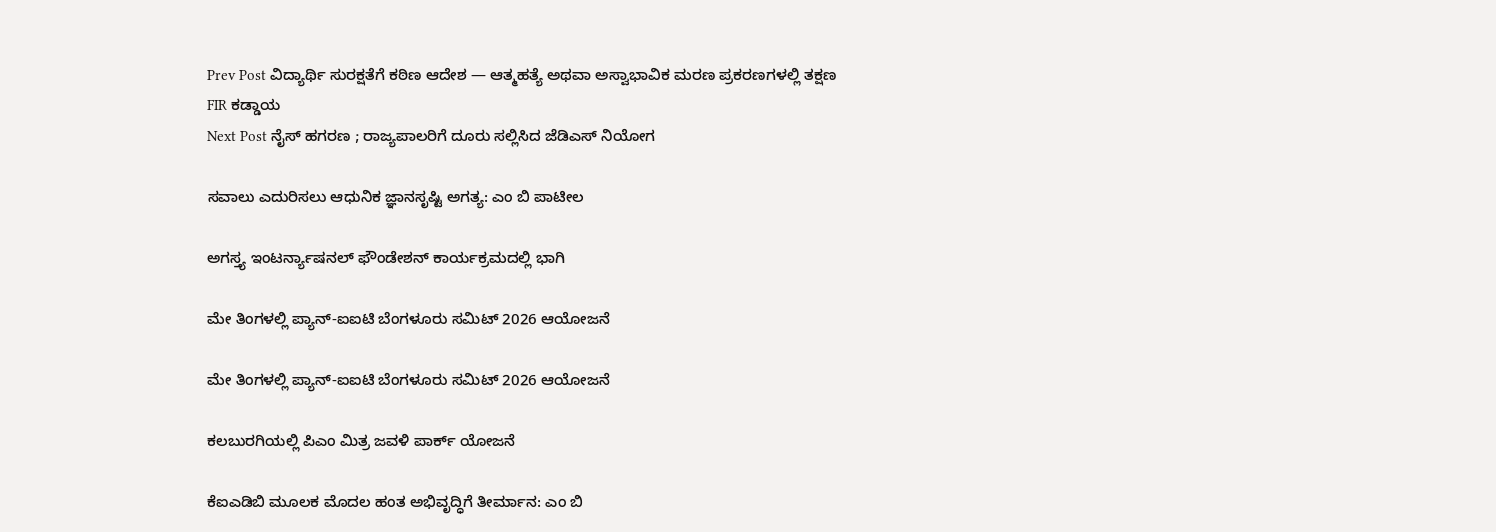Prev Post ವಿದ್ಯಾರ್ಥಿ ಸುರಕ್ಷತೆಗೆ ಕಠಿಣ ಆದೇಶ — ಆತ್ಮಹತ್ಯೆ ಅಥವಾ ಅಸ್ವಾಭಾವಿಕ ಮರಣ ಪ್ರಕರಣಗಳಲ್ಲಿ ತಕ್ಷಣ FIR ಕಡ್ಡಾಯ
Next Post ನೈಸ್ ಹಗರಣ ; ರಾಜ್ಯಪಾಲರಿಗೆ ದೂರು ಸಲ್ಲಿಸಿದ ಜೆಡಿಎಸ್ ನಿಯೋಗ

ಸವಾಲು ಎದುರಿಸಲು ಆಧುನಿಕ ಜ್ಞಾನಸೃಷ್ಟಿ ಅಗತ್ಯ: ಎಂ ಬಿ ಪಾಟೀಲ

ಅಗಸ್ತ್ಯ ಇಂಟರ್ನ್ಯಾಷನಲ್ ಫೌಂಡೇಶನ್ ಕಾರ್ಯಕ್ರಮದಲ್ಲಿ ಭಾಗಿ

ಮೇ ತಿಂಗಳಲ್ಲಿ ಪ್ಯಾನ್-ಐಐಟಿ ಬೆಂಗಳೂರು ಸಮಿಟ್ 2026 ಆಯೋಜನೆ

ಮೇ ತಿಂಗಳಲ್ಲಿ ಪ್ಯಾನ್-ಐಐಟಿ ಬೆಂಗಳೂರು ಸಮಿಟ್ 2026 ಆಯೋಜನೆ

ಕಲಬುರಗಿಯಲ್ಲಿ ಪಿಎಂ ಮಿತ್ರ ಜವಳಿ ಪಾರ್ಕ್ ಯೋಜನೆ

ಕೆಐಎಡಿಬಿ ಮೂಲಕ ಮೊದಲ ಹಂತ ಅಭಿವೃದ್ಧಿಗೆ ತೀರ್ಮಾನ: ಎಂ ಬಿ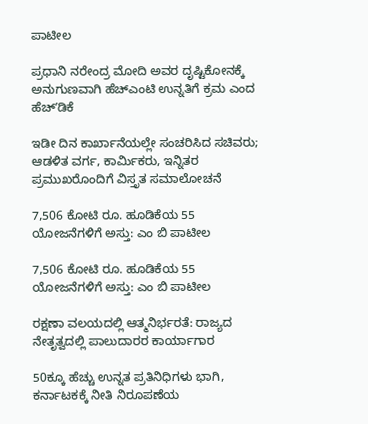ಪಾಟೀಲ

ಪ್ರಧಾನಿ ನರೇಂದ್ರ ಮೋದಿ ಅವರ ದೃಷ್ಟಿಕೋನಕ್ಕೆ ಅನುಗುಣವಾಗಿ ಹೆಚ್‌ಎಂಟಿ ಉನ್ನತಿಗೆ ಕ್ರಮ ಎಂದ ಹೆಚ್‌ʼಡಿಕೆ

ಇಡೀ ದಿನ ಕಾರ್ಖಾನೆಯಲ್ಲೇ ಸಂಚರಿಸಿದ ಸಚಿವರು; ಆಡಳಿತ ವರ್ಗ, ಕಾರ್ಮಿಕರು, ಇನ್ನಿತರ ಪ್ರಮುಖರೊಂದಿಗೆ ವಿಸ್ತೃತ ಸಮಾಲೋಚನೆ

7,506 ಕೋಟಿ ರೂ. ಹೂಡಿಕೆಯ 55 ಯೋಜನೆಗಳಿಗೆ ಅಸ್ತು: ಎಂ ಬಿ ಪಾಟೀಲ

7,506 ಕೋಟಿ ರೂ. ಹೂಡಿಕೆಯ 55 ಯೋಜನೆಗಳಿಗೆ ಅಸ್ತು: ಎಂ ಬಿ ಪಾಟೀಲ

ರಕ್ಷಣಾ ವಲಯದಲ್ಲಿ ಆತ್ಮನಿರ್ಭರತೆ: ರಾಜ್ಯದ ನೇತೃತ್ವದಲ್ಲಿ ಪಾಲುದಾರರ ಕಾರ್ಯಾಗಾರ

50ಕ್ಕೂ ಹೆಚ್ಚು ಉನ್ನತ ಪ್ರತಿನಿಧಿಗಳು ಭಾಗಿ, ಕರ್ನಾಟಕಕ್ಕೆ ನೀತಿ ನಿರೂಪಣೆಯ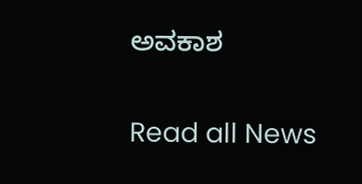ಅವಕಾಶ

Read all News